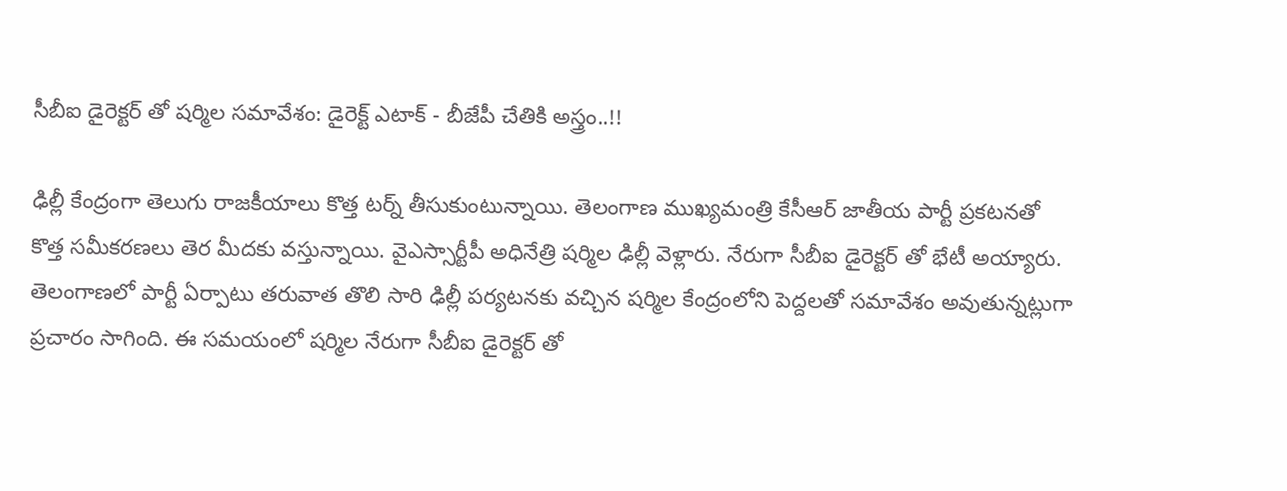సీబీఐ డైరెక్టర్ తో షర్మిల సమావేశం: డైరెక్ట్ ఎటాక్ - బీజేపీ చేతికి అస్త్రం..!!

ఢిల్లీ కేంద్రంగా తెలుగు రాజకీయాలు కొత్త టర్న్ తీసుకుంటున్నాయి. తెలంగాణ ముఖ్యమంత్రి కేసీఆర్ జాతీయ పార్టీ ప్రకటనతో కొత్త సమీకరణలు తెర మీదకు వస్తున్నాయి. వైఎస్సార్టీపీ అధినేత్రి షర్మిల ఢిల్లీ వెళ్లారు. నేరుగా సీబీఐ డైరెక్టర్ తో భేటీ అయ్యారు. తెలంగాణలో పార్టీ ఏర్పాటు తరువాత తొలి సారి ఢిల్లీ పర్యటనకు వచ్చిన షర్మిల కేంద్రంలోని పెద్దలతో సమావేశం అవుతున్నట్లుగా ప్రచారం సాగింది. ఈ సమయంలో షర్మిల నేరుగా సీబీఐ డైరెక్టర్ తో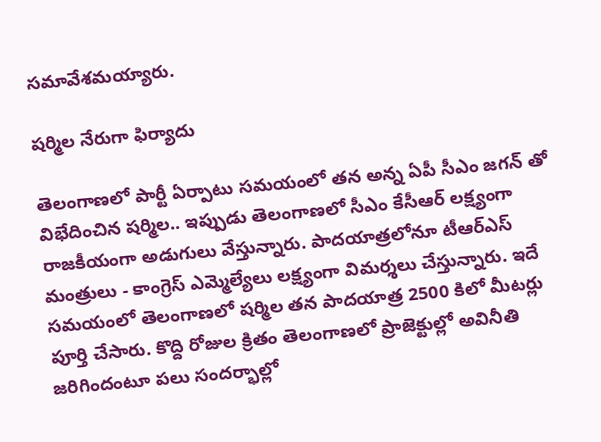సమావేశమయ్యారు.

షర్మిల నేరుగా ఫిర్యాదు

తెలంగాణలో పార్టీ ఏర్పాటు సమయంలో తన అన్న ఏపీ సీఎం జగన్ తో విభేదించిన షర్మిల.. ఇప్పుడు తెలంగాణలో సీఎం కేసీఆర్ లక్ష్యంగా రాజకీయంగా అడుగులు వేస్తున్నారు. పాదయాత్రలోనూ టీఆర్ఎస్ మంత్రులు - కాంగ్రెస్ ఎమ్మెల్యేలు లక్ష్యంగా విమర్శలు చేస్తున్నారు. ఇదే సమయంలో తెలంగాణలో షర్మిల తన పాదయాత్ర 2500 కిలో మీటర్లు పూర్తి చేసారు. కొద్ది రోజుల క్రితం తెలంగాణలో ప్రాజెక్టుల్లో అవినీతి జరిగిందంటూ పలు సందర్భాల్లో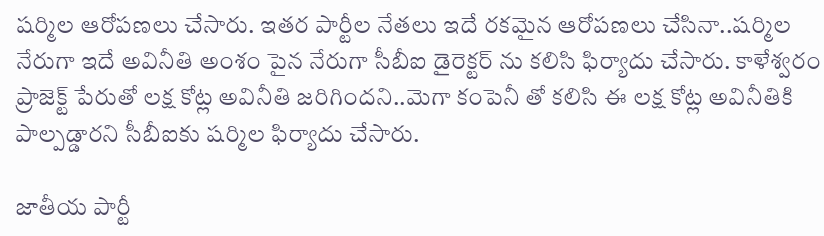షర్మిల ఆరోపణలు చేసారు. ఇతర పార్టీల నేతలు ఇదే రకమైన ఆరోపణలు చేసినా..షర్మిల నేరుగా ఇదే అవినీతి అంశం పైన నేరుగా సీబీఐ డైరెక్టర్ ను కలిసి ఫిర్యాదు చేసారు. కాళేశ్వరం ప్రాజెక్ట్ పేరుతో లక్ష కోట్ల అవినీతి జరిగిందని..మెగా కంపెనీ తో కలిసి ఈ లక్ష కోట్ల అవినీతికి పాల్పడ్డారని సీబీఐకు షర్మిల ఫిర్యాదు చేసారు.

జాతీయ పార్టీ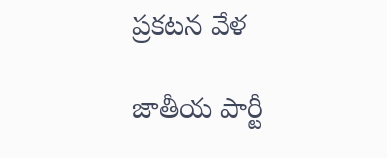ప్రకటన వేళ

జాతీయ పార్టీ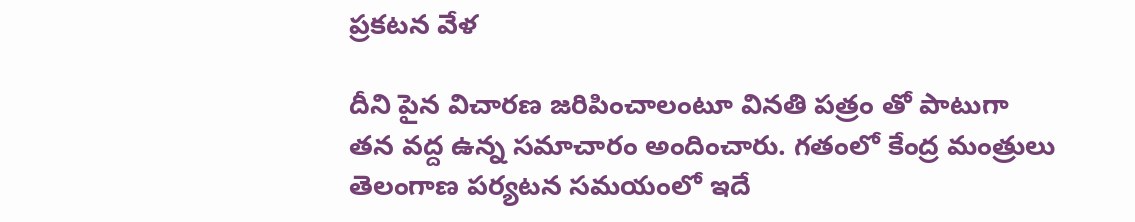ప్రకటన వేళ

దీని పైన విచారణ జరిపించాలంటూ వినతి పత్రం తో పాటుగా తన వద్ద ఉన్న సమాచారం అందించారు. గతంలో కేంద్ర మంత్రులు తెలంగాణ పర్యటన సమయంలో ఇదే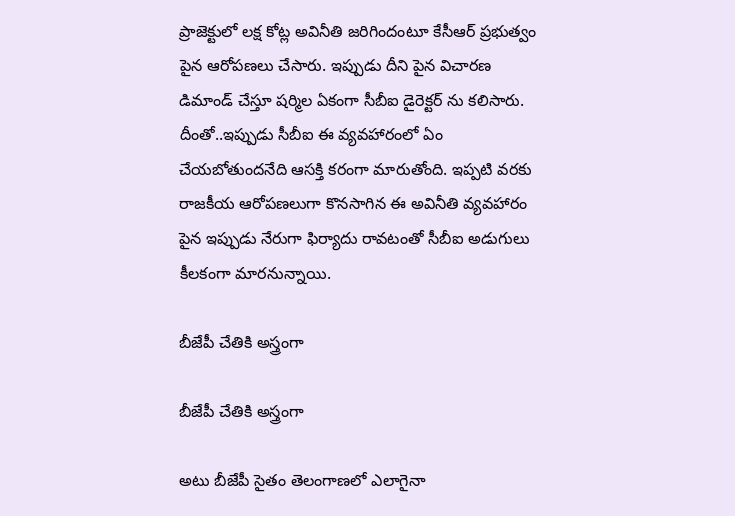ప్రాజెక్టులో లక్ష కోట్ల అవినీతి జరిగిందంటూ కేసీఆర్ ప్రభుత్వం పైన ఆరోపణలు చేసారు. ఇప్పుడు దీని పైన విచారణ డిమాండ్ చేస్తూ షర్మిల ఏకంగా సీబీఐ డైరెక్టర్ ను కలిసారు. దీంతో..ఇప్పుడు సీబీఐ ఈ వ్యవహారంలో ఏం చేయబోతుందనేది ఆసక్తి కరంగా మారుతోంది. ఇప్పటి వరకు రాజకీయ ఆరోపణలుగా కొనసాగిన ఈ అవినీతి వ్యవహారం పైన ఇప్పుడు నేరుగా ఫిర్యాదు రావటంతో సీబీఐ అడుగులు కీలకంగా మారనున్నాయి.

బీజేపీ చేతికి అస్త్రంగా

బీజేపీ చేతికి అస్త్రంగా

అటు బీజేపీ సైతం తెలంగాణలో ఎలాగైనా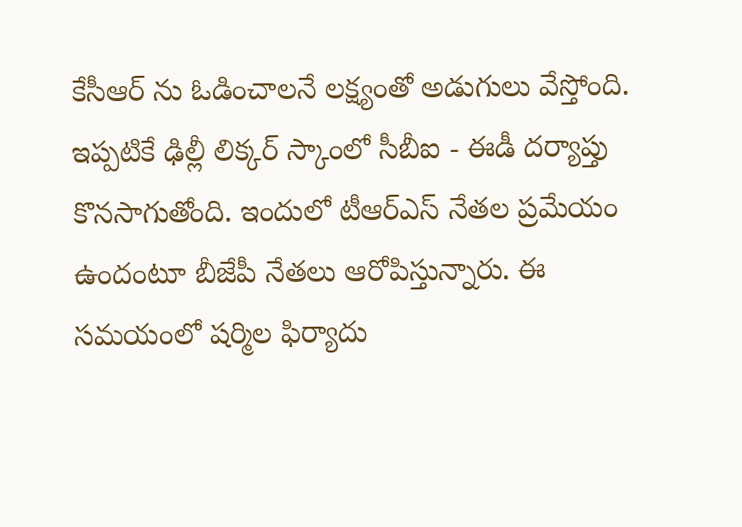కేసీఆర్ ను ఓడించాలనే లక్ష్యంతో అడుగులు వేస్తోంది. ఇప్పటికే ఢిల్లీ లిక్కర్ స్కాంలో సీబీఐ - ఈడీ దర్యాప్తు కొనసాగుతోంది. ఇందులో టీఆర్ఎస్ నేతల ప్రమేయం ఉందంటూ బీజేపీ నేతలు ఆరోపిస్తున్నారు. ఈ సమయంలో షర్మిల ఫిర్యాదు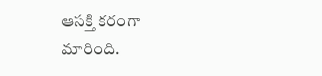ఆసక్తి కరంగా మారింది.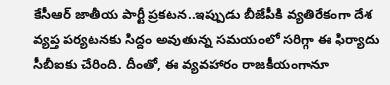కేసీఆర్ జాతీయ పార్టీ ప్రకటన..ఇప్పుడు బీజేపీకి వ్యతిరేకంగా దేశ వ్యప్త పర్యటనకు సిద్దం అవుతున్న సమయంలో సరిగ్గా ఈ ఫిర్యాదు సీబీఐకు చేరింది. దీంతో, ఈ వ్యవహారం రాజకీయంగానూ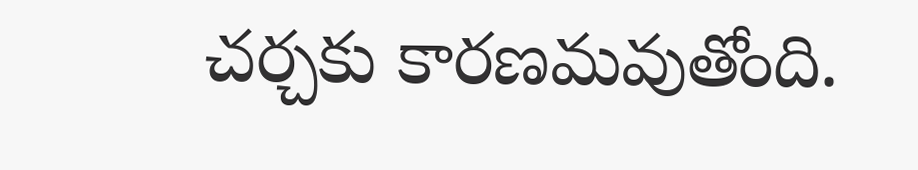చర్చకు కారణమవుతోంది.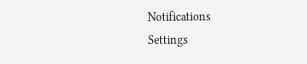Notifications
Settings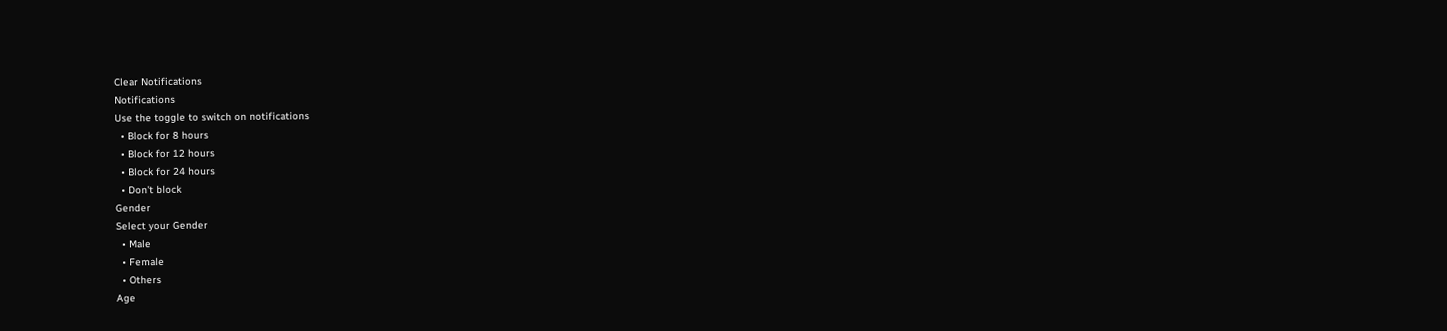Clear Notifications
Notifications
Use the toggle to switch on notifications
  • Block for 8 hours
  • Block for 12 hours
  • Block for 24 hours
  • Don't block
Gender
Select your Gender
  • Male
  • Female
  • Others
Age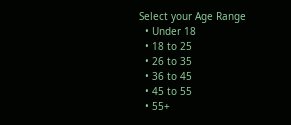Select your Age Range
  • Under 18
  • 18 to 25
  • 26 to 35
  • 36 to 45
  • 45 to 55
  • 55+